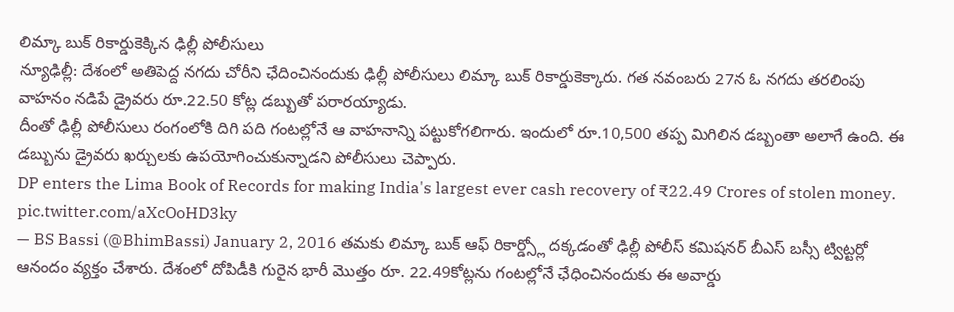లిమ్కా బుక్ రికార్డుకెక్కిన ఢిల్లీ పోలీసులు
న్యూఢిల్లీ: దేశంలో అతిపెద్ద నగదు చోరీని ఛేదించినందుకు ఢిల్లీ పోలీసులు లిమ్కా బుక్ రికార్డుకెక్కారు. గత నవంబరు 27న ఓ నగదు తరలింపు వాహనం నడిపే డ్రైవరు రూ.22.50 కోట్ల డబ్బుతో పరారయ్యాడు.
దీంతో ఢిల్లీ పోలీసులు రంగంలోకి దిగి పది గంటల్లోనే ఆ వాహనాన్ని పట్టుకోగలిగారు. ఇందులో రూ.10,500 తప్ప మిగిలిన డబ్బంతా అలాగే ఉంది. ఈ డబ్బును డ్రైవరు ఖర్చులకు ఉపయోగించుకున్నాడని పోలీసులు చెప్పారు.
DP enters the Lima Book of Records for making India's largest ever cash recovery of ₹22.49 Crores of stolen money. pic.twitter.com/aXcOoHD3ky
— BS Bassi (@BhimBassi) January 2, 2016 తమకు లిమ్కా బుక్ ఆఫ్ రికార్డ్స్లో దక్కడంతో ఢిల్లీ పోలీస్ కమిషనర్ బీఎస్ బస్సీ ట్విట్టర్లో ఆనందం వ్యక్తం చేశారు. దేశంలో దోపిడీకి గురైన భారీ మొత్తం రూ. 22.49కోట్లను గంటల్లోనే ఛేధించినందుకు ఈ అవార్డు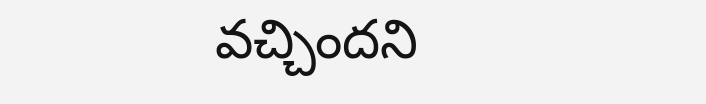వచ్చిందని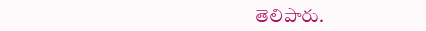తెలిపారు.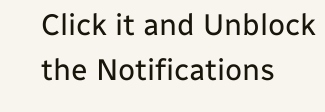Click it and Unblock the Notifications